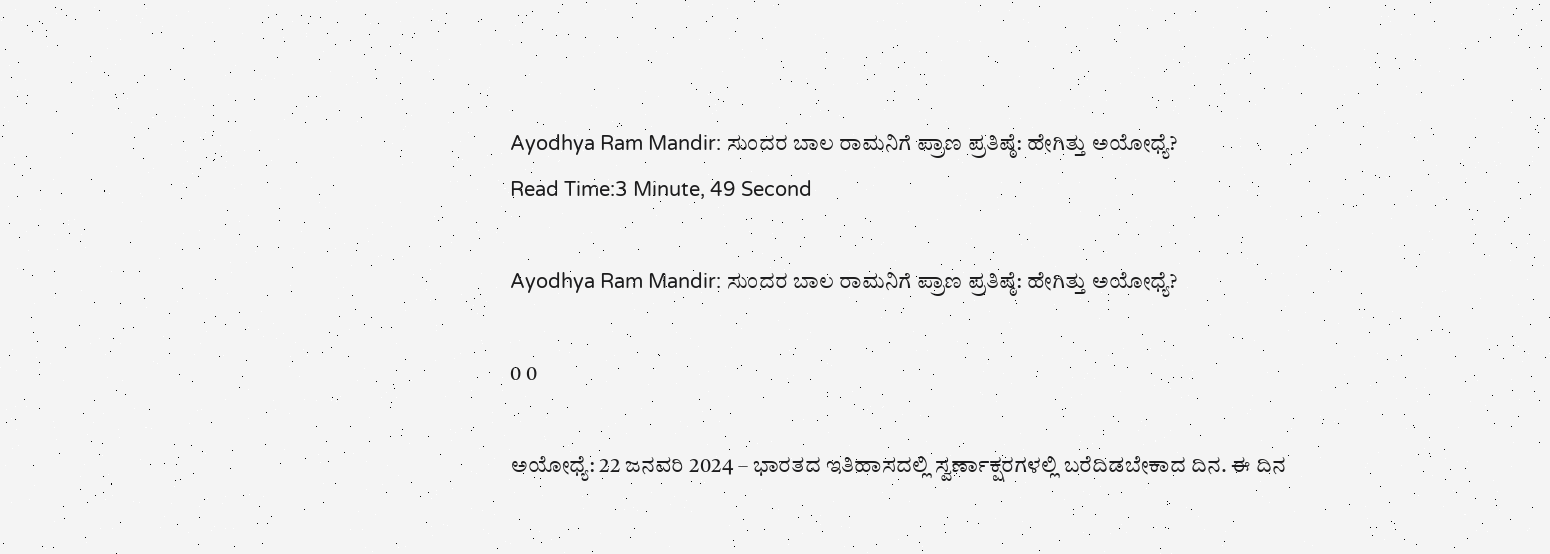Ayodhya Ram Mandir: ಸುಂದರ ಬಾಲ ರಾಮನಿಗೆ ಪ್ರಾಣ ಪ್ರತಿಷ್ಠೆ: ಹೇಗಿತ್ತು ಅಯೋಧ್ಯೆ?
Read Time:3 Minute, 49 Second

Ayodhya Ram Mandir: ಸುಂದರ ಬಾಲ ರಾಮನಿಗೆ ಪ್ರಾಣ ಪ್ರತಿಷ್ಠೆ: ಹೇಗಿತ್ತು ಅಯೋಧ್ಯೆ?

0 0

ಅಯೋಧ್ಯೆ: 22 ಜನವರಿ 2024 – ಭಾರತದ ಇತಿಹಾಸದಲ್ಲಿ ಸ್ವರ್ಣಾಕ್ಷರಗಳಲ್ಲಿ ಬರೆದಿಡಬೇಕಾದ ದಿನ. ಈ ದಿನ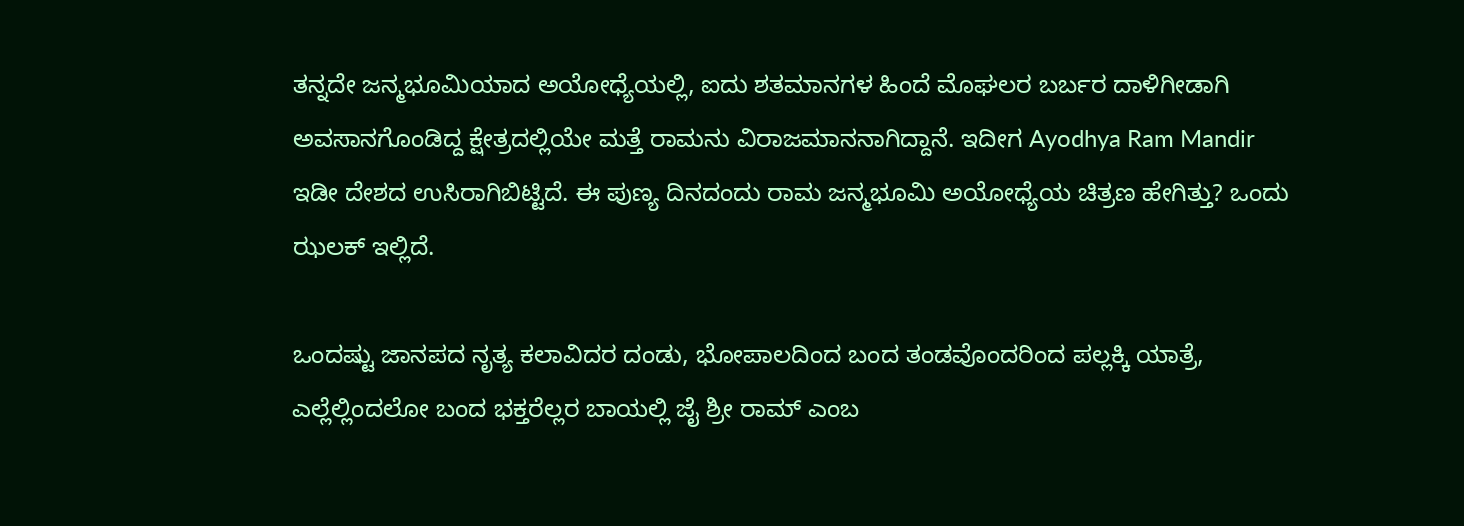ತನ್ನದೇ ಜನ್ಮಭೂಮಿಯಾದ ಅಯೋಧ್ಯೆಯಲ್ಲಿ, ಐದು ಶತಮಾನಗಳ ಹಿಂದೆ ಮೊಘಲರ ಬರ್ಬರ ದಾಳಿಗೀಡಾಗಿ ಅವಸಾನಗೊಂಡಿದ್ದ ಕ್ಷೇತ್ರದಲ್ಲಿಯೇ ಮತ್ತೆ ರಾಮನು ವಿರಾಜಮಾನನಾಗಿದ್ದಾನೆ. ಇದೀಗ Ayodhya Ram Mandir ಇಡೀ ದೇಶದ ಉಸಿರಾಗಿಬಿಟ್ಟಿದೆ. ಈ ಪುಣ್ಯ ದಿನದಂದು ರಾಮ ಜನ್ಮಭೂಮಿ ಅಯೋಧ್ಯೆಯ ಚಿತ್ರಣ ಹೇಗಿತ್ತು? ಒಂದು ಝಲಕ್ ಇಲ್ಲಿದೆ.

ಒಂದಷ್ಟು ಜಾನಪದ ನೃತ್ಯ ಕಲಾವಿದರ ದಂಡು, ಭೋಪಾಲದಿಂದ ಬಂದ ತಂಡವೊಂದರಿಂದ ಪಲ್ಲಕ್ಕಿ ಯಾತ್ರೆ, ಎಲ್ಲೆಲ್ಲಿಂದಲೋ ಬಂದ ಭಕ್ತರೆಲ್ಲರ ಬಾಯಲ್ಲಿ ಜೈ ಶ್ರೀ ರಾಮ್ ಎಂಬ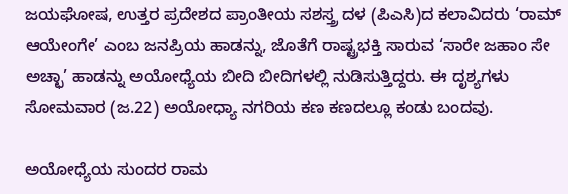ಜಯಘೋಷ, ಉತ್ತರ ಪ್ರದೇಶದ ಪ್ರಾಂತೀಯ ಸಶಸ್ತ್ರ ದಳ (ಪಿಎಸಿ)ದ ಕಲಾವಿದರು ‘ರಾಮ್ ಆಯೇಂಗೇ’ ಎಂಬ ಜನಪ್ರಿಯ ಹಾಡನ್ನು, ಜೊತೆಗೆ ರಾಷ್ಟ್ರಭಕ್ತಿ ಸಾರುವ ‘ಸಾರೇ ಜಹಾಂ ಸೇ ಅಚ್ಛಾ’ ಹಾಡನ್ನು ಅಯೋಧ್ಯೆಯ ಬೀದಿ ಬೀದಿಗಳಲ್ಲಿ ನುಡಿಸುತ್ತಿದ್ದರು. ಈ ದೃಶ್ಯಗಳು ಸೋಮವಾರ (ಜ.22) ಅಯೋಧ್ಯಾ ನಗರಿಯ ಕಣ ಕಣದಲ್ಲೂ ಕಂಡು ಬಂದವು.

ಅಯೋಧ್ಯೆಯ ಸುಂದರ ರಾಮ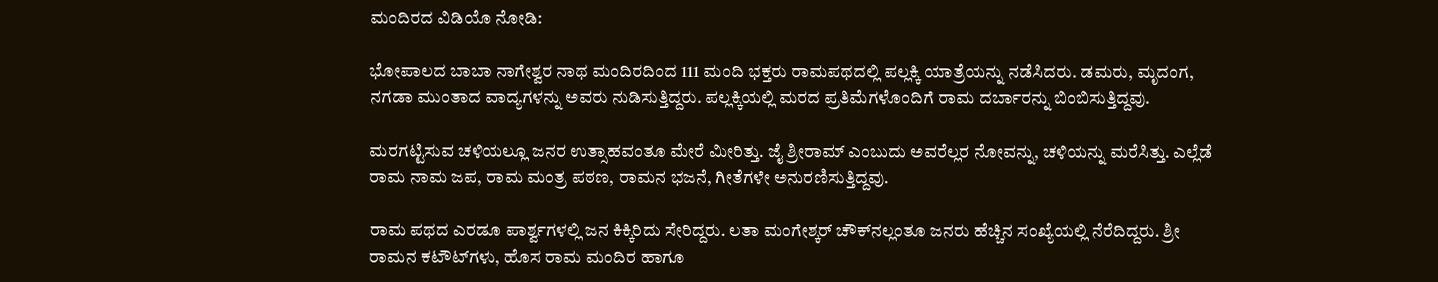ಮಂದಿರದ ವಿಡಿಯೊ ನೋಡಿ:

ಭೋಪಾಲದ ಬಾಬಾ ನಾಗೇಶ್ವರ ನಾಥ ಮಂದಿರದಿಂದ 111 ಮಂದಿ ಭಕ್ತರು ರಾಮಪಥದಲ್ಲಿ ಪಲ್ಲಕ್ಕಿ ಯಾತ್ರೆಯನ್ನು ನಡೆಸಿದರು. ಡಮರು, ಮೃದಂಗ, ನಗಡಾ ಮುಂತಾದ ವಾದ್ಯಗಳನ್ನು ಅವರು ನುಡಿಸುತ್ತಿದ್ದರು. ಪಲ್ಲಕ್ಕಿಯಲ್ಲಿ ಮರದ ಪ್ರತಿಮೆಗಳೊಂದಿಗೆ ರಾಮ ದರ್ಬಾರನ್ನು ಬಿಂಬಿಸುತ್ತಿದ್ದವು.

ಮರಗಟ್ಟಿಸುವ ಚಳಿಯಲ್ಲೂ ಜನರ ಉತ್ಸಾಹವಂತೂ ಮೇರೆ ಮೀರಿತ್ತು. ಜೈ ಶ್ರೀರಾಮ್ ಎಂಬುದು ಅವರೆಲ್ಲರ ನೋವನ್ನು, ಚಳಿಯನ್ನು ಮರೆಸಿತ್ತು. ಎಲ್ಲೆಡೆ ರಾಮ ನಾಮ ಜಪ, ರಾಮ ಮಂತ್ರ ಪಠಣ, ರಾಮನ ಭಜನೆ, ಗೀತೆಗಳೇ ಅನುರಣಿಸುತ್ತಿದ್ದವು.

ರಾಮ ಪಥದ ಎರಡೂ ಪಾರ್ಶ್ವಗಳಲ್ಲಿ ಜನ ಕಿಕ್ಕಿರಿದು ಸೇರಿದ್ದರು. ಲತಾ ಮಂಗೇಶ್ಕರ್ ಚೌಕ್‌ನಲ್ಲಂತೂ ಜನರು ಹೆಚ್ಚಿನ ಸಂಖ್ಯೆಯಲ್ಲಿ ನೆರೆದಿದ್ದರು. ಶ್ರೀ ರಾಮನ ಕಟೌಟ್‌ಗಳು, ಹೊಸ ರಾಮ ಮಂದಿರ ಹಾಗೂ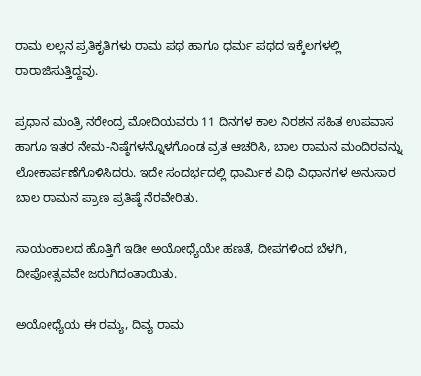ರಾಮ ಲಲ್ಲನ ಪ್ರತಿಕೃತಿಗಳು ರಾಮ ಪಥ ಹಾಗೂ ಧರ್ಮ ಪಥದ ಇಕ್ಕೆಲಗಳಲ್ಲಿ ರಾರಾಜಿಸುತ್ತಿದ್ದವು.

ಪ್ರಧಾನ ಮಂತ್ರಿ ನರೇಂದ್ರ ಮೋದಿಯವರು 11 ದಿನಗಳ ಕಾಲ ನಿರಶನ ಸಹಿತ ಉಪವಾಸ ಹಾಗೂ ಇತರ ನೇಮ-ನಿಷ್ಠೆಗಳನ್ನೊಳಗೊಂಡ ವ್ರತ ಆಚರಿಸಿ, ಬಾಲ ರಾಮನ ಮಂದಿರವನ್ನು ಲೋಕಾರ್ಪಣೆಗೊಳಿಸಿದರು. ಇದೇ ಸಂದರ್ಭದಲ್ಲಿ ಧಾರ್ಮಿಕ ವಿಧಿ ವಿಧಾನಗಳ ಅನುಸಾರ ಬಾಲ ರಾಮನ ಪ್ರಾಣ ಪ್ರತಿಷ್ಠೆ ನೆರವೇರಿತು.

ಸಾಯಂಕಾಲದ ಹೊತ್ತಿಗೆ ಇಡೀ ಅಯೋಧ್ಯೆಯೇ ಹಣತೆ, ದೀಪಗಳಿಂದ ಬೆಳಗಿ, ದೀಪೋತ್ಸವವೇ ಜರುಗಿದಂತಾಯಿತು.

ಅಯೋಧ್ಯೆಯ ಈ ರಮ್ಯ, ದಿವ್ಯ ರಾಮ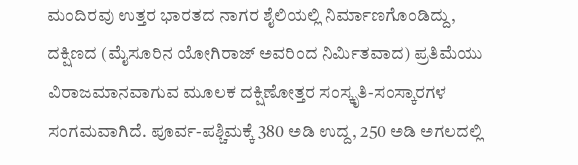ಮಂದಿರವು ಉತ್ತರ ಭಾರತದ ನಾಗರ ಶೈಲಿಯಲ್ಲಿ ನಿರ್ಮಾಣಗೊಂಡಿದ್ದು, ದಕ್ಷಿಣದ (ಮೈಸೂರಿನ ಯೋಗಿರಾಜ್ ಅವರಿಂದ ನಿರ್ಮಿತವಾದ) ಪ್ರತಿಮೆಯು ವಿರಾಜಮಾನವಾಗುವ ಮೂಲಕ ದಕ್ಷಿಣೋತ್ತರ ಸಂಸ್ಕೃತಿ-ಸಂಸ್ಕಾರಗಳ ಸಂಗಮವಾಗಿದೆ. ಪೂರ್ವ-ಪಶ್ಚಿಮಕ್ಕೆ 380 ಅಡಿ ಉದ್ದ, 250 ಅಡಿ ಅಗಲದಲ್ಲಿ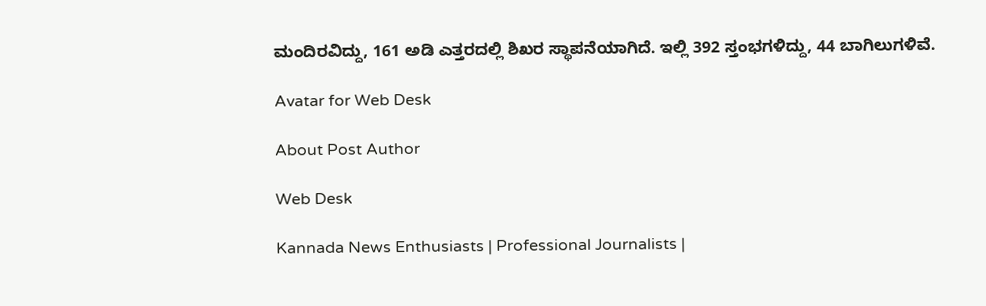ಮಂದಿರವಿದ್ದು, 161 ಅಡಿ ಎತ್ತರದಲ್ಲಿ ಶಿಖರ ಸ್ಥಾಪನೆಯಾಗಿದೆ. ಇಲ್ಲಿ 392 ಸ್ತಂಭಗಳಿದ್ದು, 44 ಬಾಗಿಲುಗಳಿವೆ.

Avatar for Web Desk

About Post Author

Web Desk

Kannada News Enthusiasts | Professional Journalists |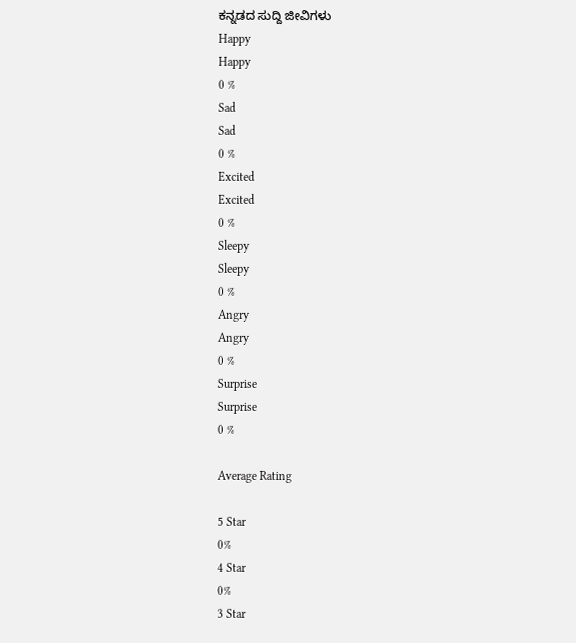ಕನ್ನಡದ ಸುದ್ದಿ ಜೀವಿಗಳು
Happy
Happy
0 %
Sad
Sad
0 %
Excited
Excited
0 %
Sleepy
Sleepy
0 %
Angry
Angry
0 %
Surprise
Surprise
0 %

Average Rating

5 Star
0%
4 Star
0%
3 Star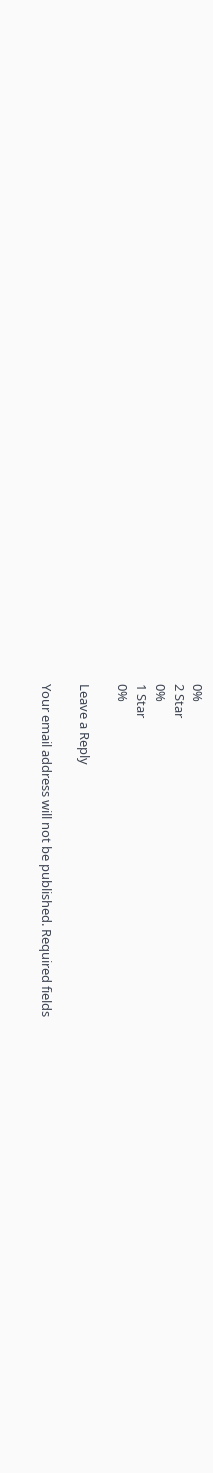0%
2 Star
0%
1 Star
0%

Leave a Reply

Your email address will not be published. Required fields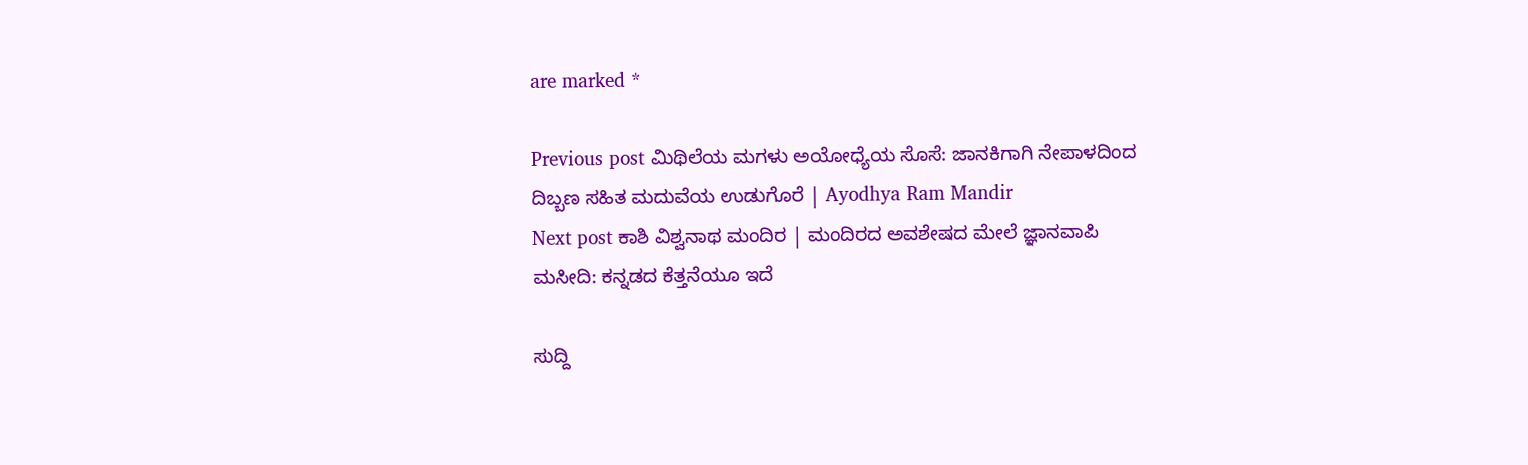are marked *

Previous post ಮಿಥಿಲೆಯ ಮಗಳು ಅಯೋಧ್ಯೆಯ ಸೊಸೆ: ಜಾನಕಿಗಾಗಿ ನೇಪಾಳದಿಂದ ದಿಬ್ಬಣ ಸಹಿತ ಮದುವೆಯ ಉಡುಗೊರೆ | Ayodhya Ram Mandir
Next post ಕಾಶಿ ವಿಶ್ವನಾಥ ಮಂದಿರ | ಮಂದಿರದ ಅವಶೇಷದ ಮೇಲೆ ಜ್ಞಾನವಾಪಿ ಮಸೀದಿ: ಕನ್ನಡದ ಕೆತ್ತನೆಯೂ ಇದೆ

ಸುದ್ದಿ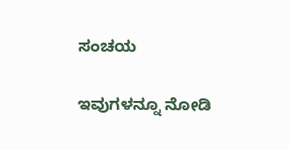ಸಂಚಯ

ಇವುಗಳನ್ನೂ ನೋಡಿ